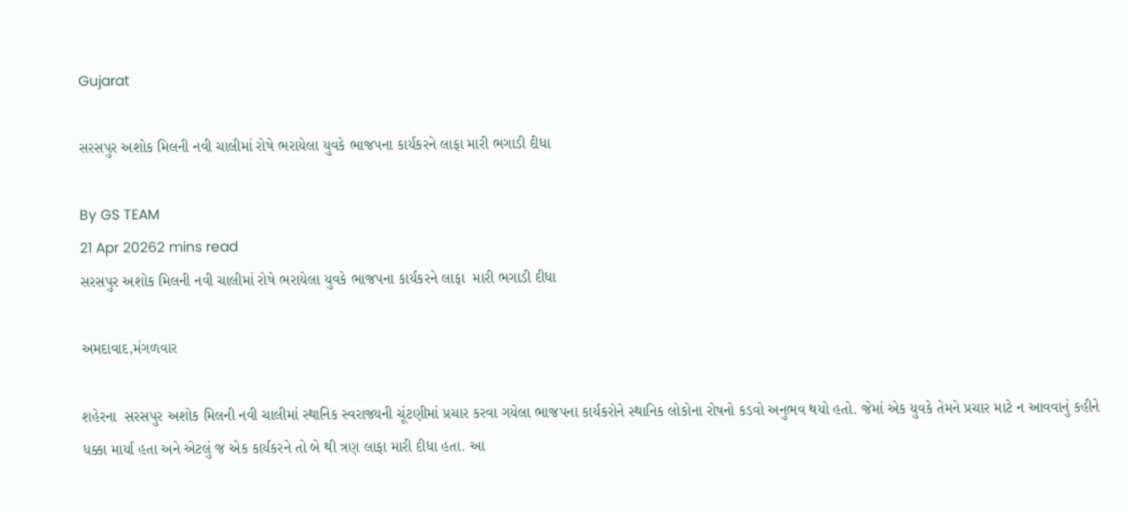Gujarat

સરસપુર અશોક મિલની નવી ચાલીમાં રોષે ભરાયેલા યુવકે ભાજપના કાર્યકરને લાફા મારી ભગાડી દીધા

By GS TEAM
21 Apr 20262 mins read
સરસપુર અશોક મિલની નવી ચાલીમાં રોષે ભરાયેલા યુવકે ભાજપના કાર્યકરને લાફા  મારી ભગાડી દીધા

અમદાવાદ,મંગળવાર

શહેરના  સરસપુર અશોક મિલની નવી ચાલીમાં સ્થાનિક સ્વરાજ્યની ચૂંટણીમાં પ્રચાર કરવા ગયેલા ભાજપના કાર્યકરોને સ્થાનિક લોકોના રોષનો કડવો અનુભવ થયો હતો. જેમાં એક યુવકે તેમને પ્રચાર માટે ન આવવાનું કહીને ધક્કા માર્યા હતા અને એટલું જ એક કાર્યકરને તો બે થી ત્રણ લાફા મારી દીધા હતા. આ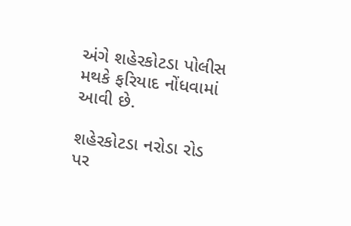અંગે શહેરકોટડા પોલીસ મથકે ફરિયાદ નોંધવામાં આવી છે.

શહેરકોટડા નરોડા રોડ પર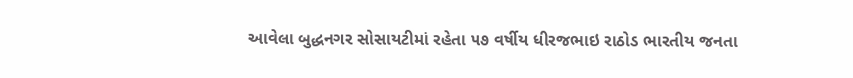આવેલા બુદ્ધનગર સોસાયટીમાં રહેતા ૫૭ વર્ષીય ધીરજભાઇ રાઠોડ ભારતીય જનતા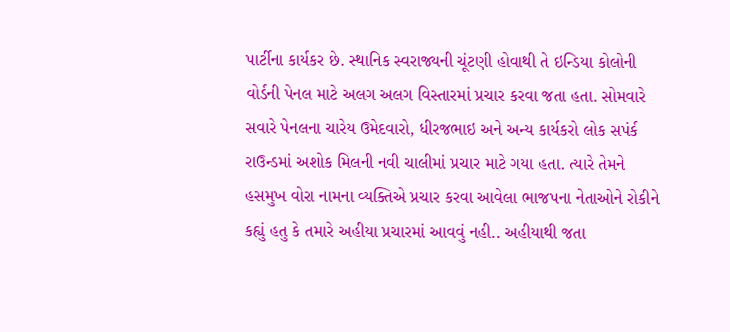પાર્ટીના કાર્યકર છે. સ્થાનિક સ્વરાજ્યની ચૂંટણી હોવાથી તે ઇન્ડિયા કોલોની વોર્ડની પેનલ માટે અલગ અલગ વિસ્તારમાં પ્રચાર કરવા જતા હતા. સોમવારે  સવારે પેનલના ચારેય ઉમેદવારો, ધીરજભાઇ અને અન્ય કાર્યકરો લોક સપંર્ક રાઉન્ડમાં અશોક મિલની નવી ચાલીમાં પ્રચાર માટે ગયા હતા. ત્યારે તેમને હસમુખ વોરા નામના વ્યક્તિએ પ્રચાર કરવા આવેલા ભાજપના નેતાઓને રોકીને કહ્યું હતુ કે તમારે અહીયા પ્રચારમાં આવવું નહી.. અહીયાથી જતા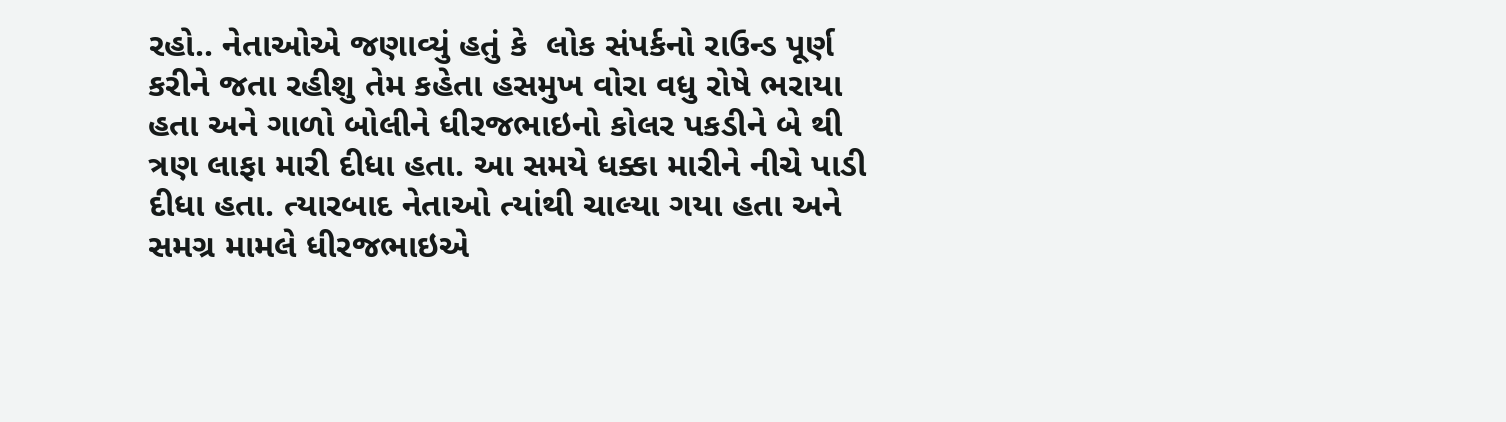રહો.. નેતાઓએ જણાવ્યું હતું કે  લોક સંપર્કનો રાઉન્ડ પૂર્ણ કરીને જતા રહીશુ તેમ કહેતા હસમુખ વોરા વધુ રોષે ભરાયા હતા અને ગાળો બોલીને ધીરજભાઇનો કોલર પકડીને બે થી ત્રણ લાફા મારી દીધા હતા. આ સમયે ધક્કા મારીને નીચે પાડી દીધા હતા. ત્યારબાદ નેતાઓ ત્યાંથી ચાલ્યા ગયા હતા અને સમગ્ર મામલે ધીરજભાઇએ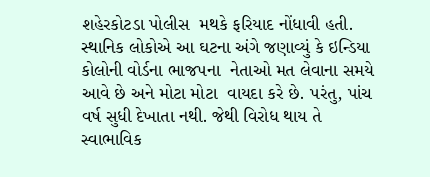શહેરકોટડા પોલીસ  મથકે ફરિયાદ નોંધાવી હતી. સ્થાનિક લોકોએ આ ઘટના અંગે જણાવ્યું કે ઇન્ડિયા કોલોની વોર્ડના ભાજપના  નેતાઓ મત લેવાના સમયે આવે છે અને મોટા મોટા  વાયદા કરે છે. પરંતુ, પાંચ વર્ષ સુધી દેખાતા નથી. જેથી વિરોધ થાય તે સ્વાભાવિક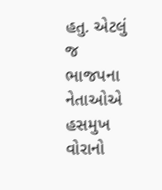હતુ. એટલું જ ભાજપના નેતાઓએ હસમુખ વોરાનો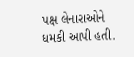પક્ષ લેનારાઓને ધમકી આપી હતી.